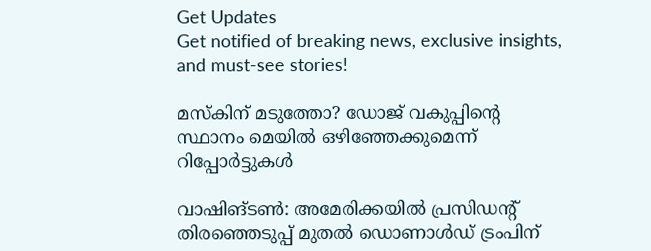Get Updates
Get notified of breaking news, exclusive insights, and must-see stories!

മസ്‌കിന് മടുത്തോ? ഡോജ് വകുപ്പിന്റെ സ്ഥാനം മെയില്‍ ഒഴിഞ്ഞേക്കുമെന്ന് റിപ്പോര്‍ട്ടുകള്‍

വാഷിങ്ടണ്‍: അമേരിക്കയില്‍ പ്രസിഡന്റ് തിരഞ്ഞെടുപ്പ് മുതല്‍ ഡൊണാള്‍ഡ് ട്രംപിന്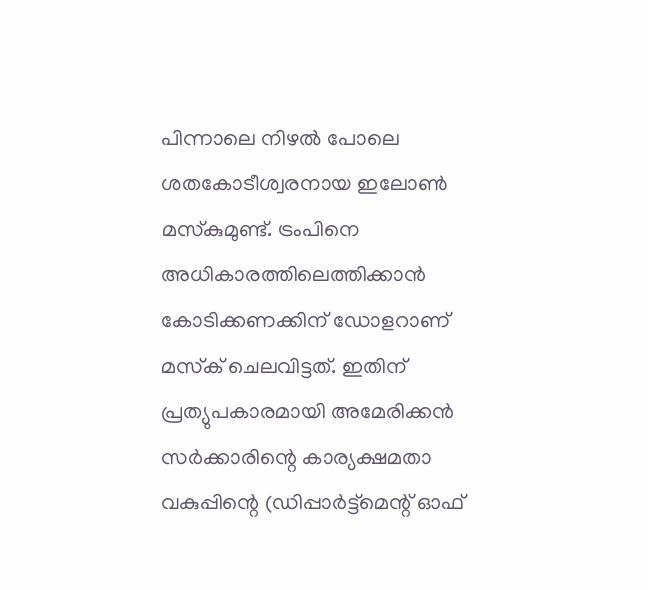പിന്നാലെ നിഴല്‍ പോലെ ശതകോടീശ്വരനായ ഇലോണ്‍ മസ്‌കുമുണ്ട്. ട്രംപിനെ അധികാരത്തിലെത്തിക്കാന്‍ കോടിക്കണക്കിന് ഡോളറാണ് മസ്‌ക് ചെലവിട്ടത്. ഇതിന് പ്രത്യുപകാരമായി അമേരിക്കന്‍ സര്‍ക്കാരിന്റെ കാര്യക്ഷമതാ വകുപ്പിന്റെ (ഡിപ്പാര്‍ട്ട്മെന്റ് ഓഫ്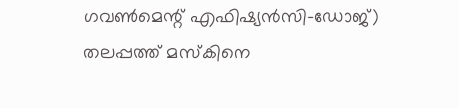ഗവണ്‍മെന്റ് എഫിഷ്യന്‍സി-ഡോജ്) തലപ്പത്ത് മസ്‌കിനെ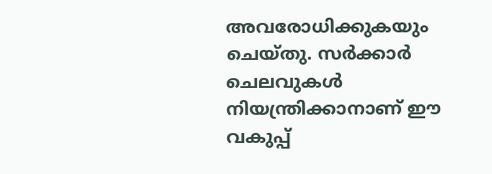അവരോധിക്കുകയും ചെയ്തു. സര്‍ക്കാര്‍ ചെലവുകള്‍ നിയന്ത്രിക്കാനാണ് ഈ വകുപ്പ്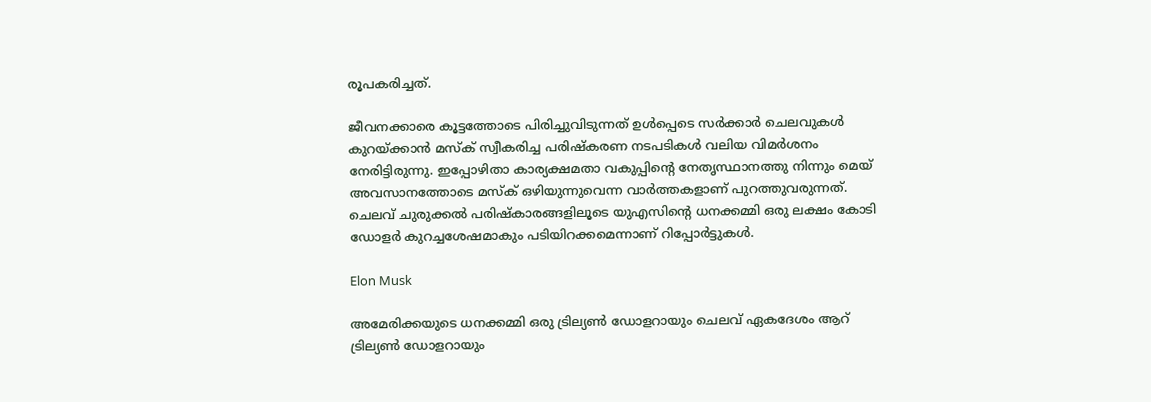രൂപകരിച്ചത്.

ജീവനക്കാരെ കൂട്ടത്തോടെ പിരിച്ചുവിടുന്നത് ഉള്‍പ്പെടെ സര്‍ക്കാര്‍ ചെലവുകള്‍ കുറയ്ക്കാന്‍ മസ്‌ക് സ്വീകരിച്ച പരിഷ്‌കരണ നടപടികള്‍ വലിയ വിമര്‍ശനം നേരിട്ടിരുന്നു. ഇപ്പോഴിതാ കാര്യക്ഷമതാ വകുപ്പിന്റെ നേതൃസ്ഥാനത്തു നിന്നും മെയ് അവസാനത്തോടെ മസ്‌ക് ഒഴിയുന്നുവെന്ന വാര്‍ത്തകളാണ് പുറത്തുവരുന്നത്. ചെലവ് ചുരുക്കല്‍ പരിഷ്‌കാരങ്ങളിലൂടെ യുഎസിന്റെ ധനക്കമ്മി ഒരു ലക്ഷം കോടി ഡോളര്‍ കുറച്ചശേഷമാകും പടിയിറക്കമെന്നാണ് റിപ്പോര്‍ട്ടുകള്‍.

Elon Musk

അമേരിക്കയുടെ ധനക്കമ്മി ഒരു ട്രില്യണ്‍ ഡോളറായും ചെലവ് ഏകദേശം ആറ് ട്രില്യണ്‍ ഡോളറായും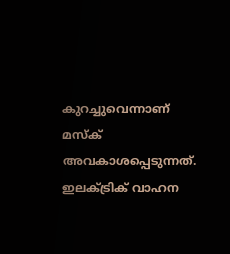കുറച്ചുവെന്നാണ് മസ്‌ക് അവകാശപ്പെടുന്നത്. ഇലക്ട്രിക് വാഹന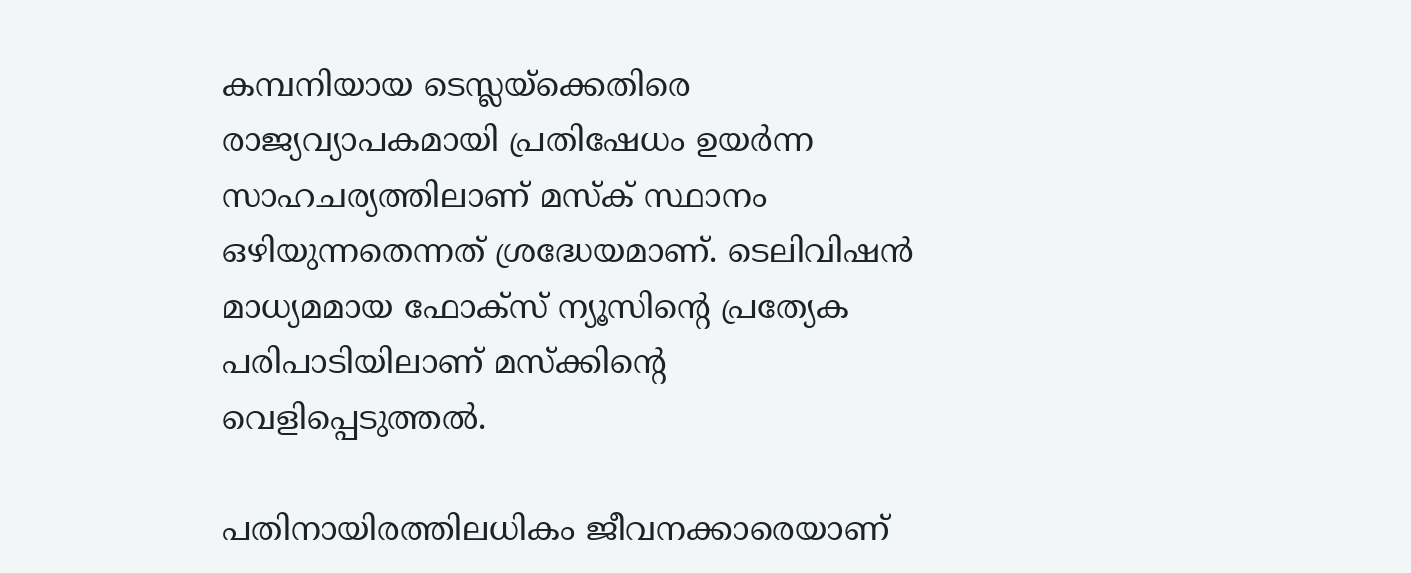കമ്പനിയായ ടെസ്ലയ്ക്കെതിരെ രാജ്യവ്യാപകമായി പ്രതിഷേധം ഉയര്‍ന്ന സാഹചര്യത്തിലാണ് മസ്‌ക് സ്ഥാനം ഒഴിയുന്നതെന്നത് ശ്രദ്ധേയമാണ്. ടെലിവിഷന്‍ മാധ്യമമായ ഫോക്‌സ് ന്യൂസിന്റെ പ്രത്യേക പരിപാടിയിലാണ് മസ്‌ക്കിന്റെ വെളിപ്പെടുത്തല്‍.

പതിനായിരത്തിലധികം ജീവനക്കാരെയാണ്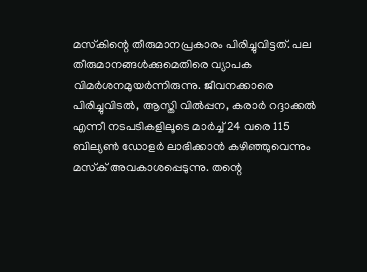മസ്‌കിന്റെ തീരുമാനപ്രകാരം പിരിച്ചുവിട്ടത്. പല തീരുമാനങ്ങള്‍ക്കുമെതിരെ വ്യാപക വിമര്‍ശനമുയര്‍ന്നിരുന്നു. ജീവനക്കാരെ പിരിച്ചുവിടല്‍, ആസ്തി വില്‍പ്പന, കരാര്‍ റദ്ദാക്കല്‍ എന്നീ നടപടികളിലൂടെ മാര്‍ച്ച് 24 വരെ 115 ബില്യണ്‍ ഡോളര്‍ ലാഭിക്കാന്‍ കഴിഞ്ഞുവെന്നും മസ്‌ക് അവകാശപ്പെടുന്നു. തന്റെ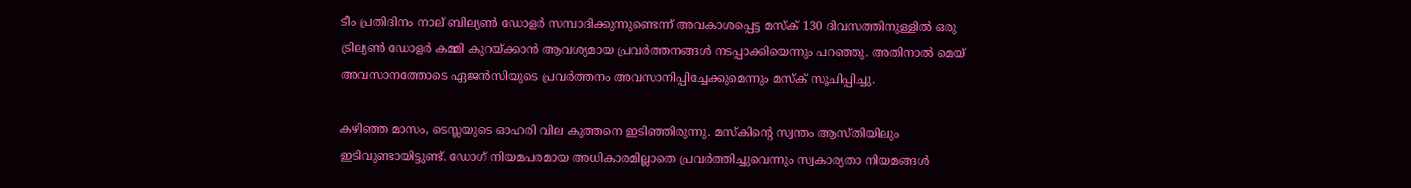ടീം പ്രതിദിനം നാല് ബില്യണ്‍ ഡോളര്‍ സമ്പാദിക്കുന്നുണ്ടെന്ന് അവകാശപ്പെട്ട മസ്‌ക് 130 ദിവസത്തിനുള്ളില്‍ ഒരു ട്രില്യണ്‍ ഡോളര്‍ കമ്മി കുറയ്ക്കാന്‍ ആവശ്യമായ പ്രവര്‍ത്തനങ്ങള്‍ നടപ്പാക്കിയെന്നും പറഞ്ഞു. അതിനാല്‍ മെയ് അവസാനത്തോടെ ഏജന്‍സിയുടെ പ്രവര്‍ത്തനം അവസാനിപ്പിച്ചേക്കുമെന്നും മസ്‌ക് സൂചിപ്പിച്ചു.

കഴിഞ്ഞ മാസം, ടെസ്ലയുടെ ഓഹരി വില കുത്തനെ ഇടിഞ്ഞിരുന്നു. മസ്‌കിന്റെ സ്വന്തം ആസ്തിയിലും ഇടിവുണ്ടായിട്ടുണ്ട്. ഡോഗ് നിയമപരമായ അധികാരമില്ലാതെ പ്രവര്‍ത്തിച്ചുവെന്നും സ്വകാര്യതാ നിയമങ്ങള്‍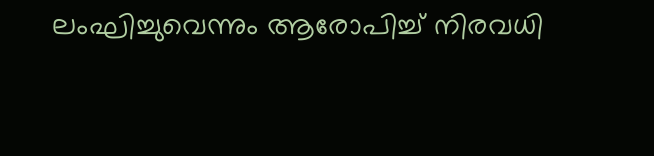ലംഘിച്ചുവെന്നും ആരോപിച്ച് നിരവധി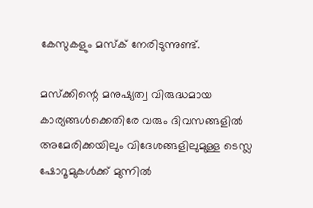കേസുകളും മസ്‌ക് നേരിടുന്നുണ്ട്.

മസ്‌ക്കിന്റെ മനുഷ്യത്വ വിരുദ്ധമായ കാര്യങ്ങള്‍ക്കെതിരേ വരും ദിവസങ്ങളില്‍
അമേരിക്കയിലും വിദേശങ്ങളിലുമുള്ള ടെസ്ല ഷോറൂമുകള്‍ക്ക് മുന്നില്‍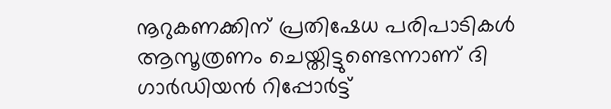നൂറുകണക്കിന് പ്രതിഷേധ പരിപാടികള്‍ ആസൂത്രണം ചെയ്തിട്ടുണ്ടെന്നാണ് ദി ഗാര്‍ഡിയന്‍ റിപ്പോര്‍ട്ട്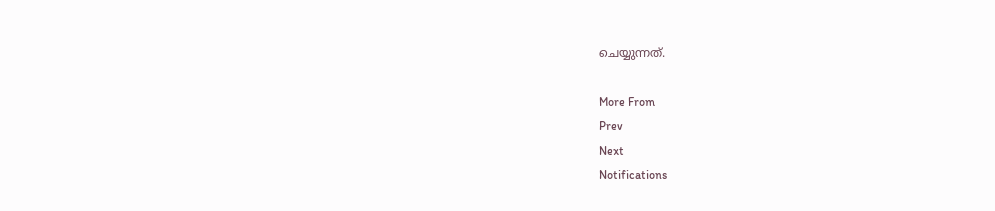ചെയ്യുന്നത്.

More From
Prev
Next
Notifications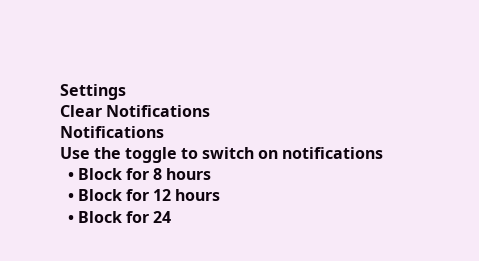Settings
Clear Notifications
Notifications
Use the toggle to switch on notifications
  • Block for 8 hours
  • Block for 12 hours
  • Block for 24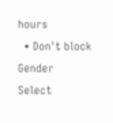hours
  • Don't block
Gender
Select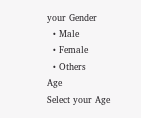your Gender
  • Male
  • Female
  • Others
Age
Select your Age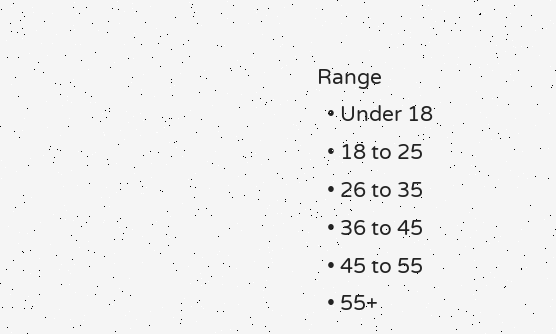Range
  • Under 18
  • 18 to 25
  • 26 to 35
  • 36 to 45
  • 45 to 55
  • 55+